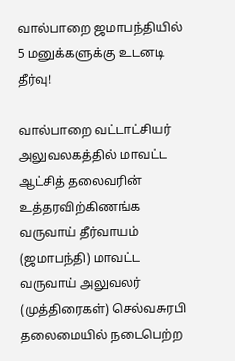வால்பாறை ஜமாபந்தியில் 5 மனுக்களுக்கு உடனடி தீர்வு!

வால்பாறை வட்டாட்சியர் அலுவலகத்தில் மாவட்ட ஆட்சித் தலைவரின் உத்தரவிற்கிணங்க வருவாய் தீர்வாயம் (ஜமாபந்தி) மாவட்ட வருவாய் அலுவலர் (முத்திரைகள்) செல்வசுரபி தலைமையில் நடைபெற்ற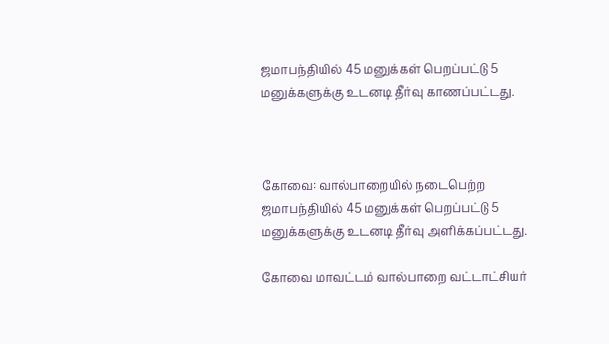ஜமாபந்தியில் 45 மனுக்கள் பெறப்பட்டு 5 மனுக்களுக்கு உடனடி தீர்வு காணப்பட்டது.



கோவை: வால்பாறையில் நடைபெற்ற ஜமாபந்தியில் 45 மனுக்கள் பெறப்பட்டு 5 மனுக்களுக்கு உடனடி தீர்வு அளிக்கப்பட்டது.

கோவை மாவட்டம் வால்பாறை வட்டாட்சியர்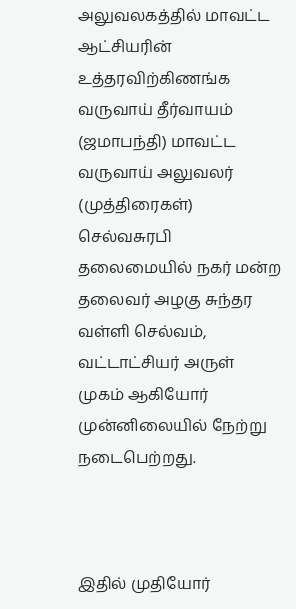அலுவலகத்தில் மாவட்ட ஆட்சியரின் உத்தரவிற்கிணங்க வருவாய் தீர்வாயம் (ஜமாபந்தி) மாவட்ட வருவாய் அலுவலர் (முத்திரைகள்) செல்வசுரபி தலைமையில் நகர் மன்ற தலைவர் அழகு சுந்தர வள்ளி செல்வம், வட்டாட்சியர் அருள் முகம் ஆகியோர் முன்னிலையில் நேற்று நடைபெற்றது.



இதில் முதியோர்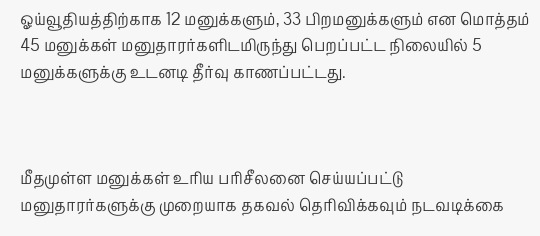ஓய்வூதியத்திற்காக 12 மனுக்களும், 33 பிறமனுக்களும் என மொத்தம் 45 மனுக்கள் மனுதாரர்களிடமிருந்து பெறப்பட்ட நிலையில் 5 மனுக்களுக்கு உடனடி தீர்வு காணப்பட்டது.



மீதமுள்ள மனுக்கள் உரிய பரிசீலனை செய்யப்பட்டு மனுதாரர்களுக்கு முறையாக தகவல் தெரிவிக்கவும் நடவடிக்கை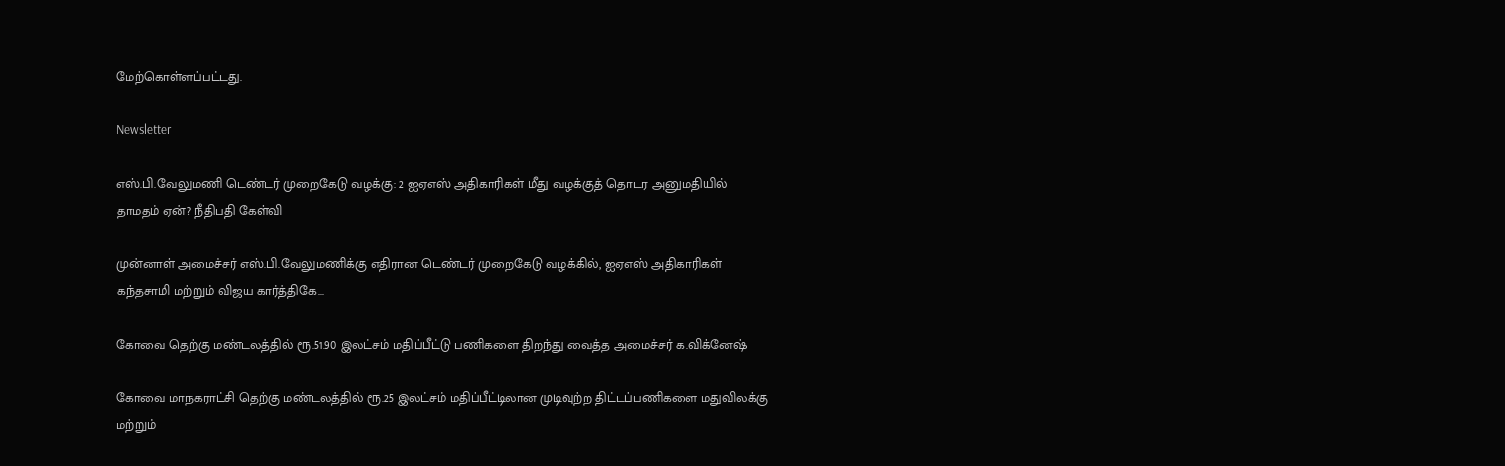மேற்கொள்ளப்பட்டது.

Newsletter

எஸ்.பி.வேலுமணி டெண்டர் முறைகேடு வழக்கு: 2 ஐஏஎஸ் அதிகாரிகள் மீது வழக்குத் தொடர அனுமதியில் தாமதம் ஏன்? நீதிபதி கேள்வி

முன்னாள் அமைச்சர் எஸ்.பி.வேலுமணிக்கு எதிரான டெண்டர் முறைகேடு வழக்கில், ஐஏஎஸ் அதிகாரிகள் கந்தசாமி மற்றும் விஜய கார்த்திகே...

கோவை தெற்கு மண்டலத்தில் ரூ.51.90 இலட்சம் மதிப்பீட்டு பணிகளை திறந்து வைத்த அமைச்சர் க.விக்னேஷ்

கோவை மாநகராட்சி தெற்கு மண்டலத்தில் ரூ.25 இலட்சம் மதிப்பீட்டிலான முடிவுற்ற திட்டப்பணிகளை மதுவிலக்கு மற்றும்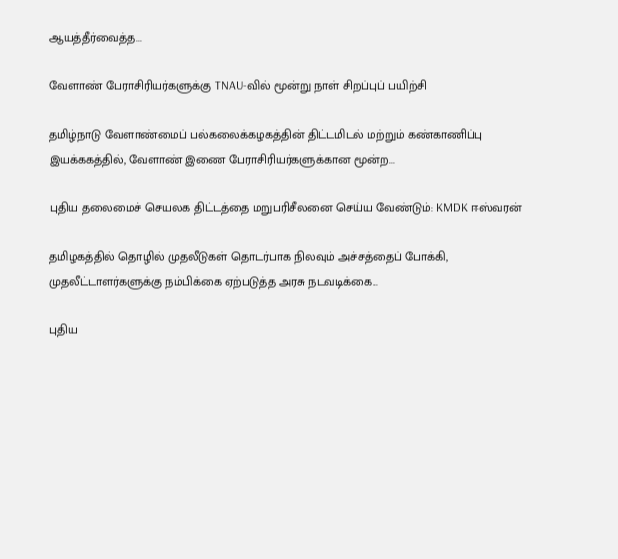ஆயத்தீர்வைத்த...

வேளாண் பேராசிரியர்களுக்கு TNAU-வில் மூன்று நாள் சிறப்புப் பயிற்சி

தமிழ்நாடு வேளாண்மைப் பல்கலைக்கழகத்தின் திட்டமிடல் மற்றும் கண்காணிப்பு இயக்ககத்தில், வேளாண் இணை பேராசிரியர்களுக்கான மூன்ற...

புதிய தலைமைச் செயலக திட்டத்தை மறுபரிசீலனை செய்ய வேண்டும்: KMDK ஈஸ்வரன்

தமிழகத்தில் தொழில் முதலீடுகள் தொடர்பாக நிலவும் அச்சத்தைப் போக்கி, முதலீட்டாளர்களுக்கு நம்பிக்கை ஏற்படுத்த அரசு நடவடிக்கை...

புதிய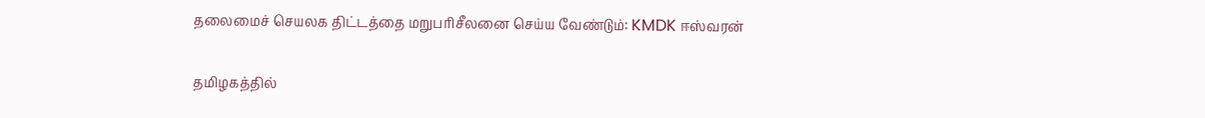தலைமைச் செயலக திட்டத்தை மறுபரிசீலனை செய்ய வேண்டும்: KMDK ஈஸ்வரன்

தமிழகத்தில்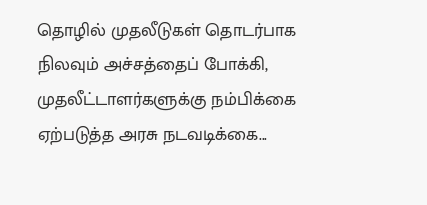தொழில் முதலீடுகள் தொடர்பாக நிலவும் அச்சத்தைப் போக்கி, முதலீட்டாளர்களுக்கு நம்பிக்கை ஏற்படுத்த அரசு நடவடிக்கை...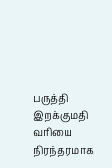பருத்தி இறக்குமதி வரியை நிரந்தரமாக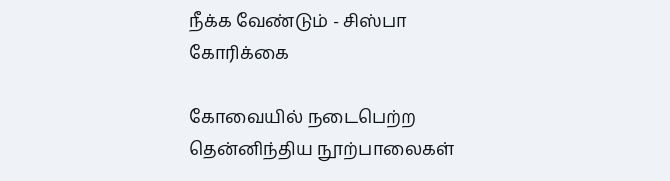நீக்க வேண்டும் - சிஸ்பா கோரிக்கை

கோவையில் நடைபெற்ற தென்னிந்திய நூற்பாலைகள்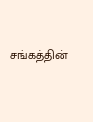சங்கத்தின்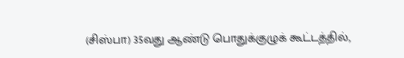(சிஸ்பா) 35வது ஆண்டு பொதுக்குழுக் கூட்டத்தில்,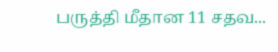பருத்தி மீதான 11 சதவ...